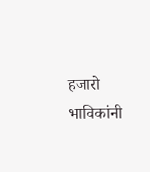हजारो भाविकांनी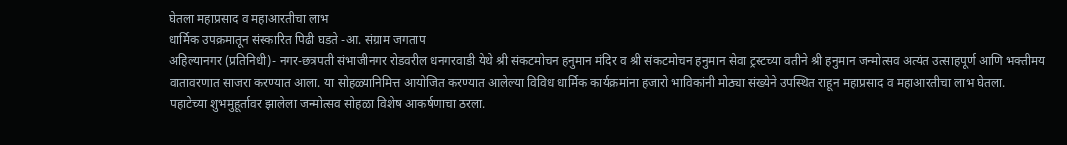घेतला महाप्रसाद व महाआरतीचा लाभ
धार्मिक उपक्रमातून संस्कारित पिढी घडते -आ. संग्राम जगताप
अहिल्यानगर (प्रतिनिधी)- नगर-छत्रपती संभाजीनगर रोडवरील धनगरवाडी येथे श्री संकटमोचन हनुमान मंदिर व श्री संकटमोचन हनुमान सेवा ट्रस्टच्या वतीने श्री हनुमान जन्मोत्सव अत्यंत उत्साहपूर्ण आणि भक्तीमय वातावरणात साजरा करण्यात आला. या सोहळ्यानिमित्त आयोजित करण्यात आलेल्या विविध धार्मिक कार्यक्रमांना हजारो भाविकांनी मोठ्या संख्येने उपस्थित राहून महाप्रसाद व महाआरतीचा लाभ घेतला.
पहाटेच्या शुभमुहूर्तावर झालेला जन्मोत्सव सोहळा विशेष आकर्षणाचा ठरला.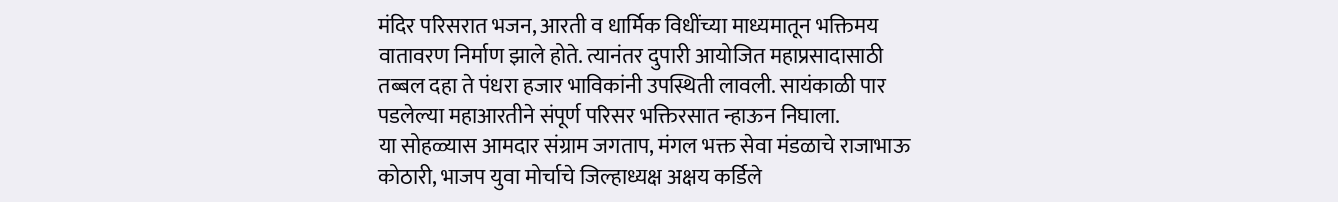मंदिर परिसरात भजन, आरती व धार्मिक विधींच्या माध्यमातून भक्तिमय वातावरण निर्माण झाले होते. त्यानंतर दुपारी आयोजित महाप्रसादासाठी तब्बल दहा ते पंधरा हजार भाविकांनी उपस्थिती लावली. सायंकाळी पार पडलेल्या महाआरतीने संपूर्ण परिसर भक्तिरसात न्हाऊन निघाला.
या सोहळ्यास आमदार संग्राम जगताप, मंगल भक्त सेवा मंडळाचे राजाभाऊ कोठारी, भाजप युवा मोर्चाचे जिल्हाध्यक्ष अक्षय कर्डिले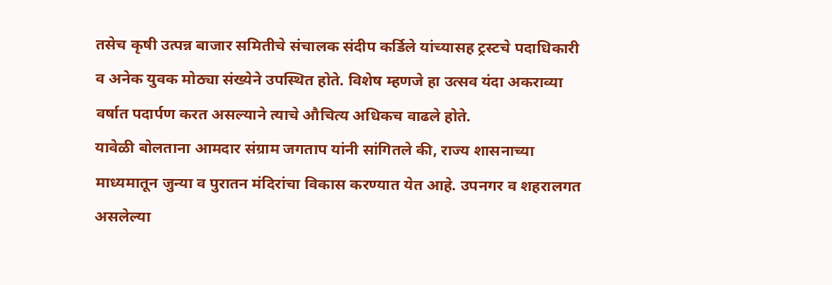तसेच कृषी उत्पन्न बाजार समितीचे संचालक संदीप कर्डिले यांच्यासह ट्रस्टचे पदाधिकारी व अनेक युवक मोठ्या संख्येने उपस्थित होते. विशेष म्हणजे हा उत्सव यंदा अकराव्या वर्षात पदार्पण करत असल्याने त्याचे औचित्य अधिकच वाढले होते.
यावेळी बोलताना आमदार संग्राम जगताप यांनी सांगितले की, राज्य शासनाच्या माध्यमातून जुन्या व पुरातन मंदिरांचा विकास करण्यात येत आहे. उपनगर व शहरालगत असलेल्या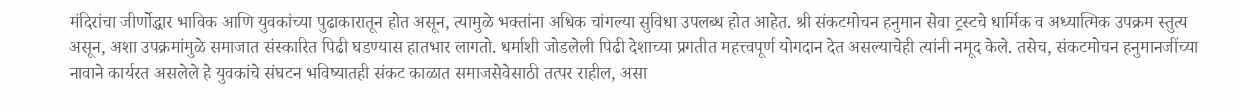मंदिरांचा जीर्णोद्धार भाविक आणि युवकांच्या पुढाकारातून होत असून, त्यामुळे भक्तांना अधिक चांगल्या सुविधा उपलब्ध होत आहेत. श्री संकटमोचन हनुमान सेवा ट्रस्टचे धार्मिक व अध्यात्मिक उपक्रम स्तुत्य असून, अशा उपक्रमांमुळे समाजात संस्कारित पिढी घडण्यास हातभार लागतो. धर्माशी जोडलेली पिढी देशाच्या प्रगतीत महत्त्वपूर्ण योगदान देत असल्याचेही त्यांनी नमूद केले. तसेच, संकटमोचन हनुमानजींच्या नावाने कार्यरत असलेले हे युवकांचे संघटन भविष्यातही संकट काळात समाजसेवेसाठी तत्पर राहील, असा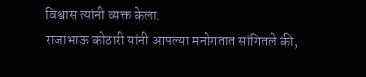विश्वास त्यांनी व्यक्त केला.
राजाभाऊ कोठारी यांनी आपल्या मनोगतात सांगितले की,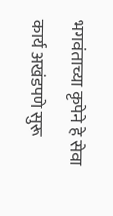भगवंताच्या कृपेने हे सेवा कार्य अखंडपणे सुरू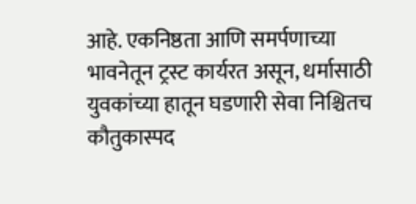आहे. एकनिष्ठता आणि समर्पणाच्या भावनेतून ट्रस्ट कार्यरत असून, धर्मासाठी युवकांच्या हातून घडणारी सेवा निश्चितच कौतुकास्पद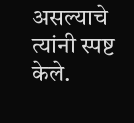असल्याचे त्यांनी स्पष्ट केले.